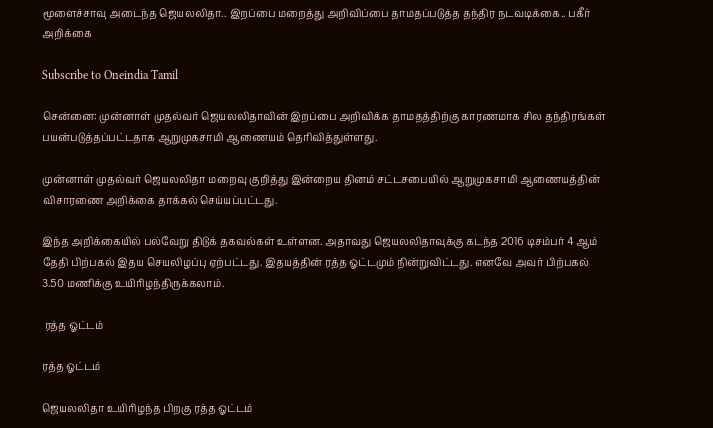மூளைச்சாவு அடைந்த ஜெயலலிதா.. இறப்பை மறைத்து அறிவிப்பை தாமதப்படுத்த தந்திர நடவடிக்கை.. பகீர் அறிக்கை

Subscribe to Oneindia Tamil

சென்னை: முன்னாள் முதல்வர் ஜெயலலிதாவின் இறப்பை அறிவிக்க தாமதத்திற்கு காரணமாக சில தந்திரங்கள் பயன்படுத்தப்பட்டதாக ஆறுமுகசாமி ஆணையம் தெரிவித்துள்ளது.

முன்னாள் முதல்வர் ஜெயலலிதா மறைவு குறித்து இன்றைய தினம் சட்டசபையில் ஆறுமுகசாமி ஆணையத்தின் விசாரணை அறிக்கை தாக்கல் செய்யப்பட்டது.

இந்த அறிக்கையில் பல்வேறு திடுக் தகவல்கள் உள்ளன. அதாவது ஜெயலலிதாவுக்கு கடந்த 2016 டிசம்பர் 4 ஆம் தேதி பிற்பகல் இதய செயலிழப்பு ஏற்பட்டது. இதயத்தின் ரத்த ஓட்டமும் நின்றுவிட்டது. எனவே அவர் பிற்பகல் 3.50 மணிக்கு உயிரிழந்திருக்கலாம்.

 ரத்த ஓட்டம்

ரத்த ஓட்டம்

ஜெயலலிதா உயிரிழந்த பிறகு ரத்த ஓட்டம்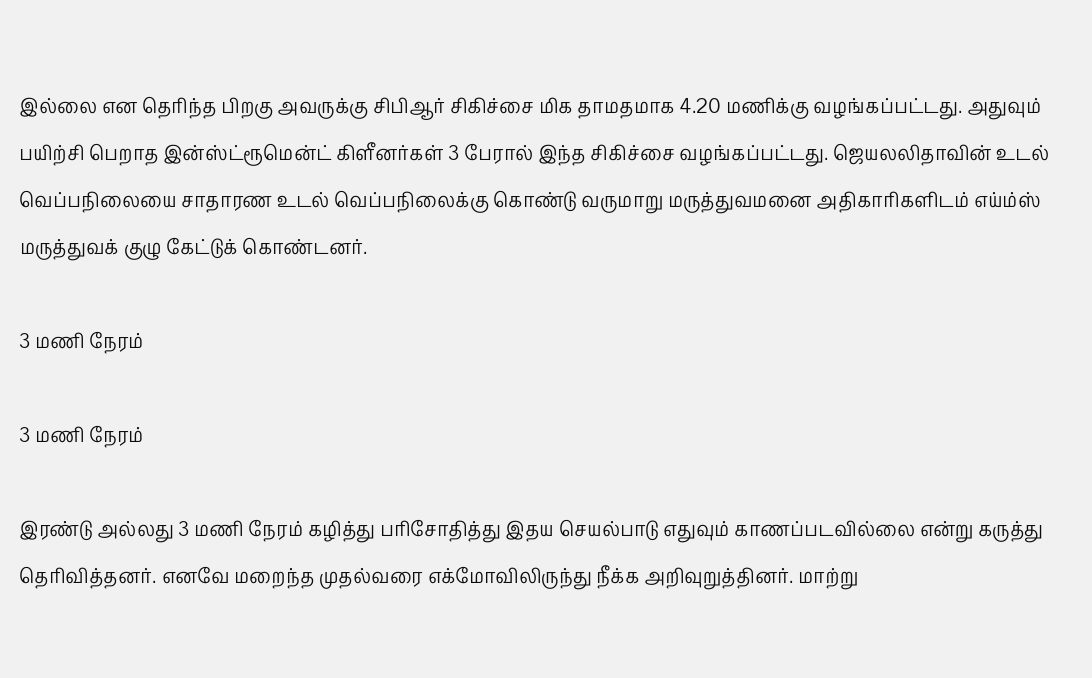இல்லை என தெரிந்த பிறகு அவருக்கு சிபிஆர் சிகிச்சை மிக தாமதமாக 4.20 மணிக்கு வழங்கப்பட்டது. அதுவும் பயிற்சி பெறாத இன்ஸ்ட்ரூமென்ட் கிளீனர்கள் 3 பேரால் இந்த சிகிச்சை வழங்கப்பட்டது. ஜெயலலிதாவின் உடல் வெப்பநிலையை சாதாரண உடல் வெப்பநிலைக்கு கொண்டு வருமாறு மருத்துவமனை அதிகாரிகளிடம் எய்ம்ஸ் மருத்துவக் குழு கேட்டுக் கொண்டனர்.

3 மணி நேரம்

3 மணி நேரம்

இரண்டு அல்லது 3 மணி நேரம் கழித்து பரிசோதித்து இதய செயல்பாடு எதுவும் காணப்படவில்லை என்று கருத்து தெரிவித்தனர். எனவே மறைந்த முதல்வரை எக்மோவிலிருந்து நீக்க அறிவுறுத்தினர். மாற்று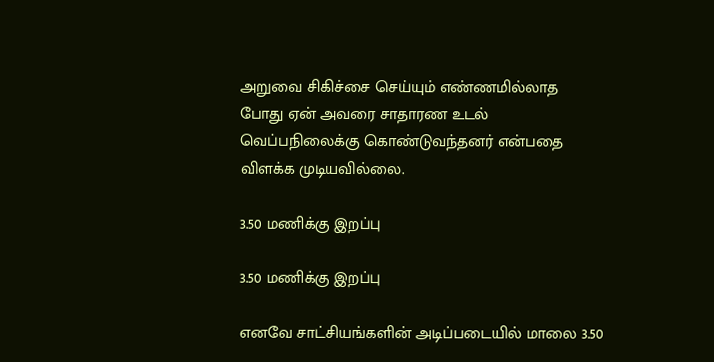அறுவை சிகிச்சை செய்யும் எண்ணமில்லாத போது ஏன் அவரை சாதாரண உடல் வெப்பநிலைக்கு கொண்டுவந்தனர் என்பதை விளக்க முடியவில்லை.

3.50 மணிக்கு இறப்பு

3.50 மணிக்கு இறப்பு

எனவே சாட்சியங்களின் அடிப்படையில் மாலை 3.50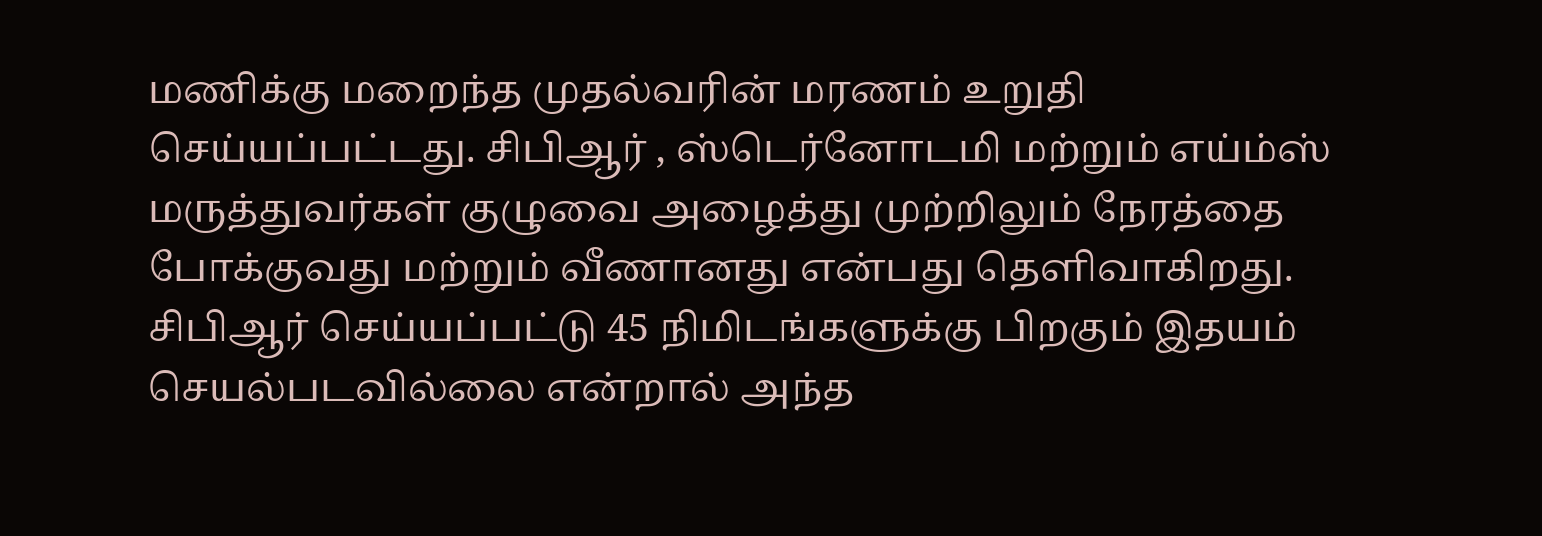மணிக்கு மறைந்த முதல்வரின் மரணம் உறுதி செய்யப்பட்டது. சிபிஆர் , ஸ்டெர்னோடமி மற்றும் எய்ம்ஸ் மருத்துவர்கள் குழுவை அழைத்து முற்றிலும் நேரத்தை போக்குவது மற்றும் வீணானது என்பது தெளிவாகிறது. சிபிஆர் செய்யப்பட்டு 45 நிமிடங்களுக்கு பிறகும் இதயம் செயல்படவில்லை என்றால் அந்த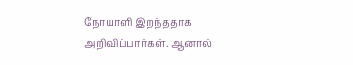நோயாளி இறந்ததாக அறிவிப்பார்கள். ஆனால்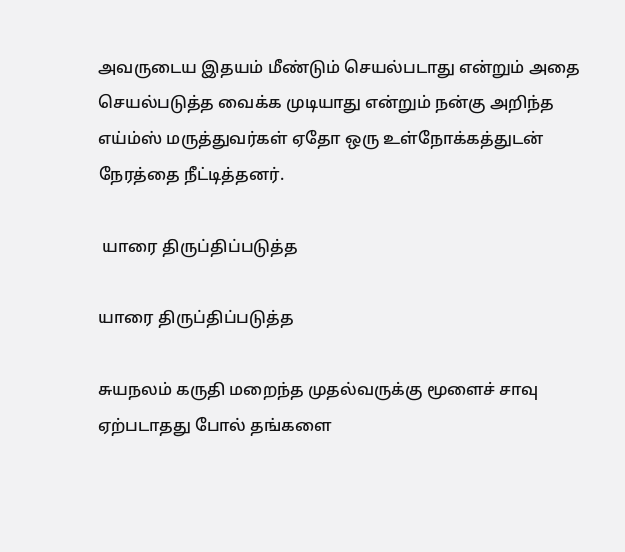அவருடைய இதயம் மீண்டும் செயல்படாது என்றும் அதை செயல்படுத்த வைக்க முடியாது என்றும் நன்கு அறிந்த எய்ம்ஸ் மருத்துவர்கள் ஏதோ ஒரு உள்நோக்கத்துடன் நேரத்தை நீட்டித்தனர்.

 யாரை திருப்திப்படுத்த

யாரை திருப்திப்படுத்த

சுயநலம் கருதி மறைந்த முதல்வருக்கு மூளைச் சாவு ஏற்படாதது போல் தங்களை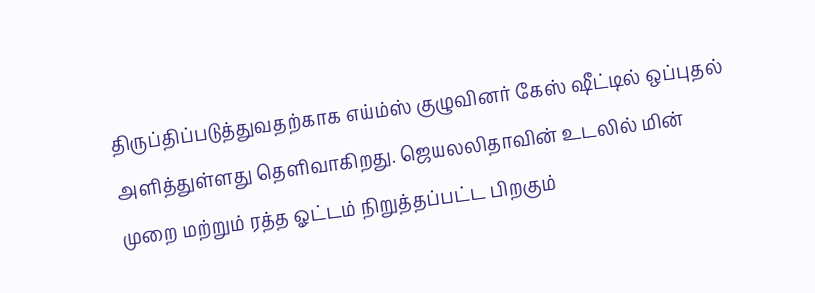திருப்திப்படுத்துவதற்காக எய்ம்ஸ் குழுவினர் கேஸ் ஷீட்டில் ஒப்புதல் அளித்துள்ளது தெளிவாகிறது. ஜெயலலிதாவின் உடலில் மின் முறை மற்றும் ரத்த ஓட்டம் நிறுத்தப்பட்ட பிறகும்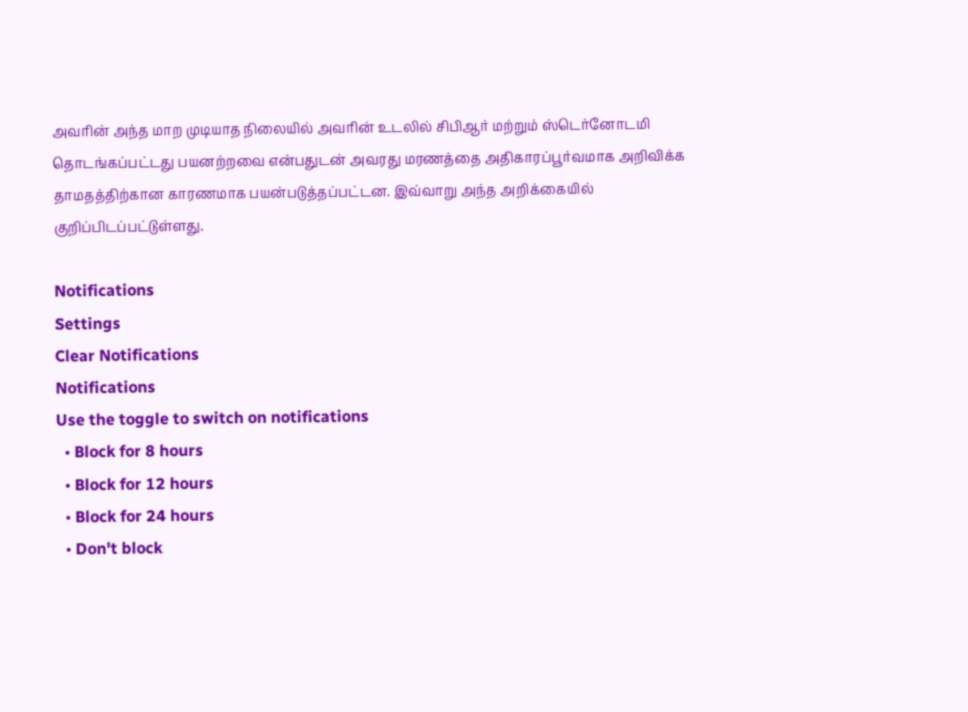அவரின் அந்த மாற முடியாத நிலையில் அவரின் உடலில் சிபிஆர் மற்றும் ஸ்டெர்னோடமி தொடங்கப்பட்டது பயனற்றவை என்பதுடன் அவரது மரணத்தை அதிகாரப்பூர்வமாக அறிவிக்க தாமதத்திற்கான காரணமாக பயன்படுத்தப்பட்டன. இவ்வாறு அந்த அறிக்கையில் குறிப்பிடப்பட்டுள்ளது.

Notifications
Settings
Clear Notifications
Notifications
Use the toggle to switch on notifications
  • Block for 8 hours
  • Block for 12 hours
  • Block for 24 hours
  • Don't block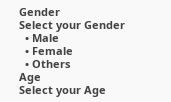Gender
Select your Gender
  • Male
  • Female
  • Others
Age
Select your Age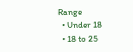Range
  • Under 18
  • 18 to 25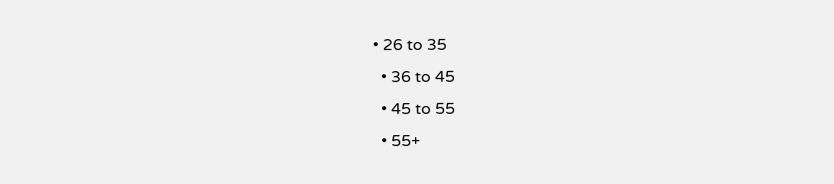• 26 to 35
  • 36 to 45
  • 45 to 55
  • 55+